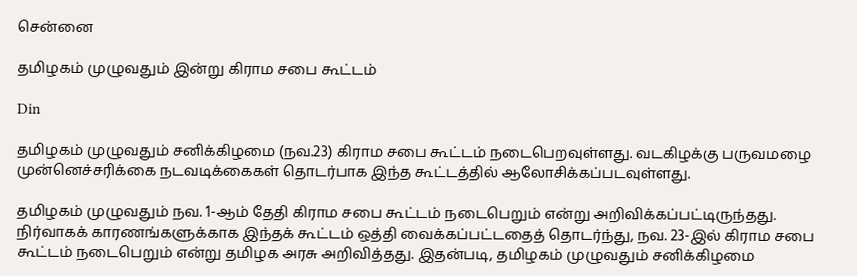சென்னை

தமிழகம் முழுவதும் இன்று கிராம சபை கூட்டம்

Din

தமிழகம் முழுவதும் சனிக்கிழமை (நவ.23) கிராம சபை கூட்டம் நடைபெறவுள்ளது. வடகிழக்கு பருவமழை முன்னெச்சரிக்கை நடவடிக்கைகள் தொடர்பாக இந்த கூட்டத்தில் ஆலோசிக்கப்படவுள்ளது.

தமிழகம் முழுவதும் நவ. 1-ஆம் தேதி கிராம சபை கூட்டம் நடைபெறும் என்று அறிவிக்கப்பட்டிருந்தது. நிர்வாகக் காரணங்களுக்காக இந்தக் கூட்டம் ஒத்தி வைக்கப்பட்டதைத் தொடர்ந்து, நவ. 23-இல் கிராம சபை கூட்டம் நடைபெறும் என்று தமிழக அரசு அறிவித்தது. இதன்படி, தமிழகம் முழுவதும் சனிக்கிழமை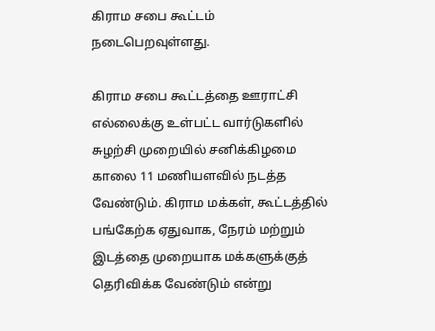கிராம சபை கூட்டம் நடைபெறவுள்ளது.

கிராம சபை கூட்டத்தை ஊராட்சி எல்லைக்கு உள்பட்ட வார்டுகளில் சுழற்சி முறையில் சனிக்கிழமை காலை 11 மணியளவில் நடத்த வேண்டும். கிராம மக்கள், கூட்டத்தில் பங்கேற்க ஏதுவாக, நேரம் மற்றும் இடத்தை முறையாக மக்களுக்குத் தெரிவிக்க வேண்டும் என்று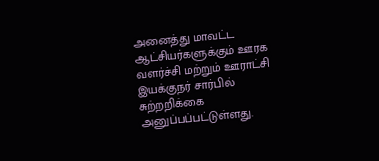அனைத்து மாவட்ட ஆட்சியர்களுக்கும் ஊரக வளர்ச்சி மற்றும் ஊராட்சி இயக்குநர் சார்பில் சுற்றறிக்கை அனுப்பப்பட்டுள்ளது.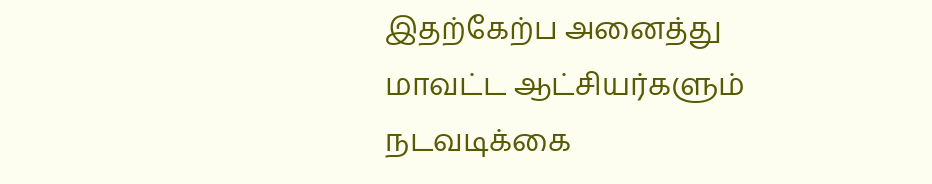இதற்கேற்ப அனைத்து மாவட்ட ஆட்சியர்களும் நடவடிக்கை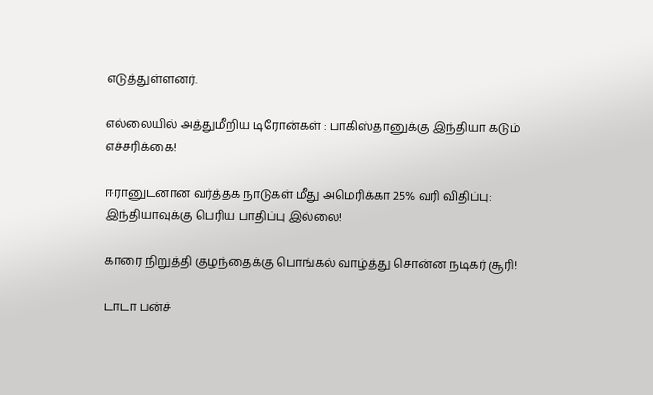எடுத்துள்ளனர்.

எல்லையில் அத்துமீறிய டிரோன்கள் : பாகிஸ்தானுக்கு இந்தியா கடும் எச்சரிக்கை!

ஈரானுடனான வர்த்தக நாடுகள் மீது அமெரிக்கா 25% வரி விதிப்பு: இந்தியாவுக்கு பெரிய பாதிப்பு இல்லை!

காரை நிறுத்தி குழந்தைக்கு பொங்கல் வாழ்த்து சொன்ன நடிகர் சூரி!

டாடா பன்ச்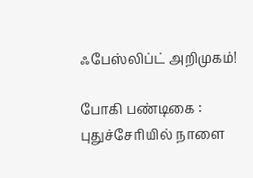ஃபேஸ்லிப்ட் அறிமுகம்!

போகி பண்டிகை : புதுச்சேரியில் நாளை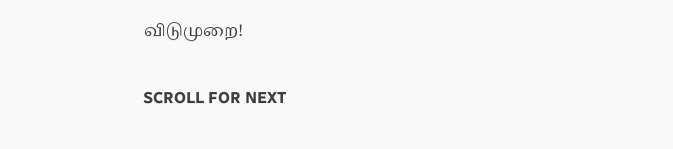விடுமுறை!

SCROLL FOR NEXT